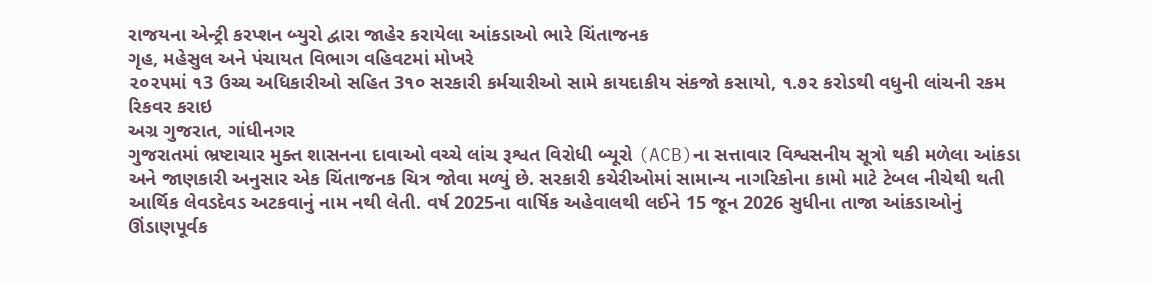રાજયના એન્ટ્રી કરપ્શન બ્યુરો દ્વારા જાહેર કરાયેલા આંકડાઓ ભારે ચિંતાજનક
ગૃહ, મહેસુલ અને પંચાયત વિભાગ વહિવટમાં મોખરે
૨૦૨૫માં ૧3 ઉચ્ચ અધિકારીઓ સહિત 3૧૦ સરકારી કર્મચારીઓ સામે કાયદાકીય સંકજો કસાયો, ૧.૭૨ કરોડથી વધુની લાંચની રકમ રિકવર કરાઇ
અગ્ર ગુજરાત, ગાંધીનગર
ગુજરાતમાં ભ્રષ્ટાચાર મુક્ત શાસનના દાવાઓ વચ્ચે લાંચ રૂશ્વત વિરોધી બ્યૂરો (ACB)ના સત્તાવાર વિશ્વસનીય સૂત્રો થકી મળેલા આંકડા અને જાણકારી અનુસાર એક ચિંતાજનક ચિત્ર જોવા મળ્યું છે. સરકારી કચેરીઓમાં સામાન્ય નાગરિકોના કામો માટે ટેબલ નીચેથી થતી આર્થિક લેવડદેવડ અટકવાનું નામ નથી લેતી. વર્ષ 2025ના વાર્ષિક અહેવાલથી લઈને 15 જૂન 2026 સુધીના તાજા આંકડાઓનું ઊંડાણપૂર્વક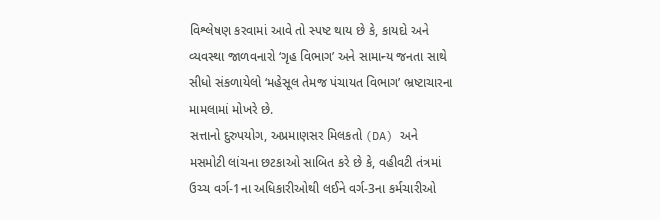વિશ્લેષણ કરવામાં આવે તો સ્પષ્ટ થાય છે કે, કાયદો અને વ્યવસ્થા જાળવનારો ‘ગૃહ વિભાગ’ અને સામાન્ય જનતા સાથે સીધો સંકળાયેલો ‘મહેસૂલ તેમજ પંચાયત વિભાગ’ ભ્રષ્ટાચારના મામલામાં મોખરે છે.
સત્તાનો દુરુપયોગ, અપ્રમાણસર મિલકતો (DA) અને મસમોટી લાંચના છટકાઓ સાબિત કરે છે કે, વહીવટી તંત્રમાં ઉચ્ચ વર્ગ-1ના અધિકારીઓથી લઈને વર્ગ-3ના કર્મચારીઓ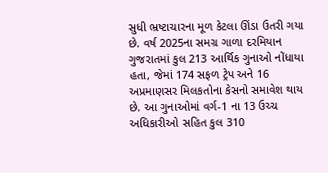સુધી ભ્રષ્ટાચારના મૂળ કેટલા ઊંડા ઉતરી ગયા છે. વર્ષ 2025ના સમગ્ર ગાળા દરમિયાન ગુજરાતમાં કુલ 213 આર્થિક ગુનાઓ નોંધાયા હતા, જેમાં 174 સફળ ટ્રેપ અને 16 અપ્રમાણસર મિલકતોના કેસનો સમાવેશ થાય છે. આ ગુનાઓમાં વર્ગ-1 ના 13 ઉચ્ચ અધિકારીઓ સહિત કુલ 310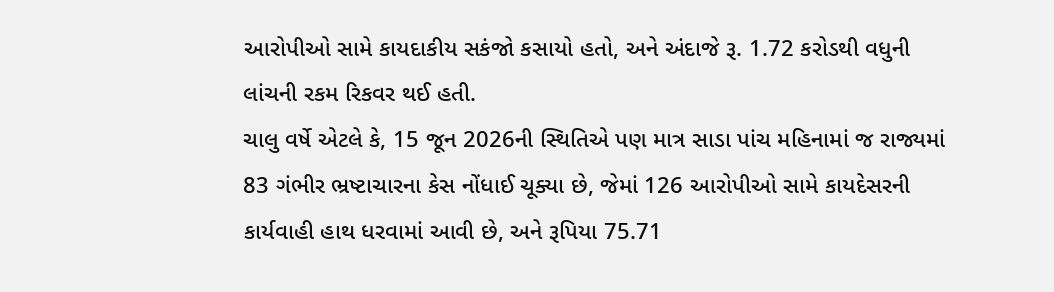આરોપીઓ સામે કાયદાકીય સકંજો કસાયો હતો, અને અંદાજે રૂ. 1.72 કરોડથી વધુની લાંચની રકમ રિકવર થઈ હતી.
ચાલુ વર્ષે એટલે કે, 15 જૂન 2026ની સ્થિતિએ પણ માત્ર સાડા પાંચ મહિનામાં જ રાજ્યમાં 83 ગંભીર ભ્રષ્ટાચારના કેસ નોંધાઈ ચૂક્યા છે, જેમાં 126 આરોપીઓ સામે કાયદેસરની કાર્યવાહી હાથ ધરવામાં આવી છે, અને રૂપિયા 75.71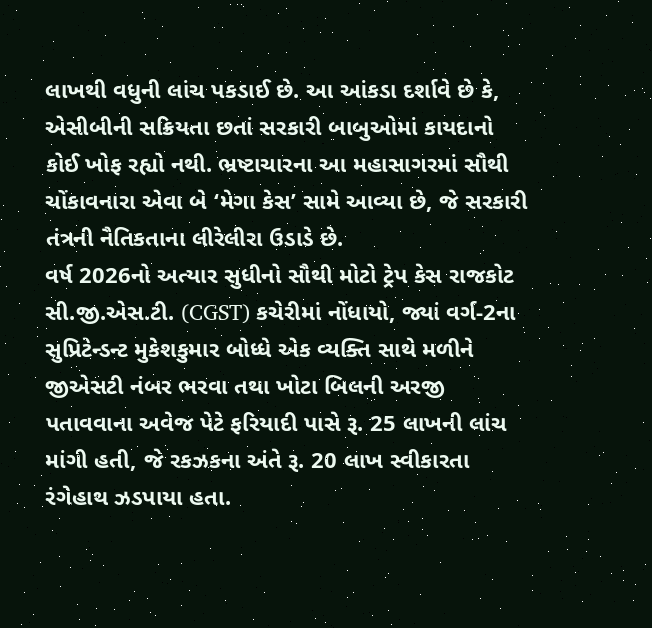લાખથી વધુની લાંચ પકડાઈ છે. આ આંકડા દર્શાવે છે કે, એસીબીની સક્રિયતા છતાં સરકારી બાબુઓમાં કાયદાનો કોઈ ખોફ રહ્યો નથી. ભ્રષ્ટાચારના આ મહાસાગરમાં સૌથી ચોંકાવનારા એવા બે ‘મેગા કેસ’ સામે આવ્યા છે, જે સરકારી તંત્રની નૈતિકતાના લીરેલીરા ઉડાડે છે.
વર્ષ 2026નો અત્યાર સુધીનો સૌથી મોટો ટ્રેપ કેસ રાજકોટ સી.જી.એસ.ટી. (CGST) કચેરીમાં નોંધાયો, જ્યાં વર્ગ-2ના સુપ્રિટેન્ડન્ટ મુકેશકુમાર બોધ્ધે એક વ્યક્તિ સાથે મળીને જીએસટી નંબર ભરવા તથા ખોટા બિલની અરજી પતાવવાના અવેજ પેટે ફરિયાદી પાસે રૂ. 25 લાખની લાંચ માંગી હતી, જે રકઝકના અંતે રૂ. 20 લાખ સ્વીકારતા રંગેહાથ ઝડપાયા હતા.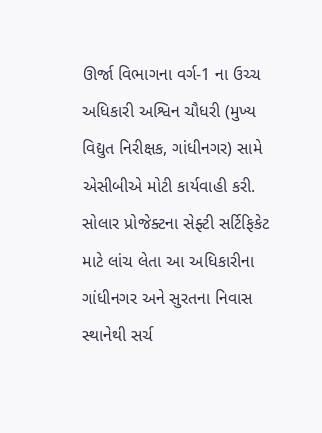ઊર્જા વિભાગના વર્ગ-1 ના ઉચ્ચ અધિકારી અશ્વિન ચૌધરી (મુખ્ય વિદ્યુત નિરીક્ષક, ગાંધીનગર) સામે એસીબીએ મોટી કાર્યવાહી કરી. સોલાર પ્રોજેક્ટના સેફ્ટી સર્ટિફિકેટ માટે લાંચ લેતા આ અધિકારીના ગાંધીનગર અને સુરતના નિવાસ સ્થાનેથી સર્ચ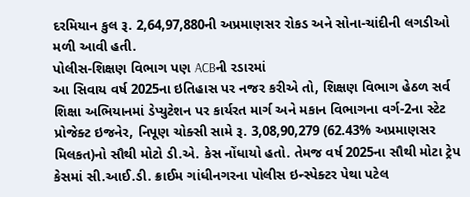દરમિયાન કુલ રૂ. 2,64,97,880ની અપ્રમાણસર રોકડ અને સોના-ચાંદીની લગડીઓ મળી આવી હતી.
પોલીસ-શિક્ષણ વિભાગ પણ ACBની રડારમાં
આ સિવાય વર્ષ 2025ના ઇતિહાસ પર નજર કરીએ તો, શિક્ષણ વિભાગ હેઠળ સર્વ શિક્ષા અભિયાનમાં ડેપ્યુટેશન પર કાર્યરત માર્ગ અને મકાન વિભાગના વર્ગ-2ના સ્ટેટ પ્રોજેક્ટ ઇજનેર, નિપૂણ ચોક્સી સામે રૂ. 3,08,90,279 (62.43% અપ્રમાણસર મિલકત)નો સૌથી મોટો ડી.એ. કેસ નોંધાયો હતો. તેમજ વર્ષ 2025ના સૌથી મોટા ટ્રેપ કેસમાં સી.આઈ.ડી. ક્રાઈમ ગાંધીનગરના પોલીસ ઇન્સ્પેક્ટર પેથા પટેલ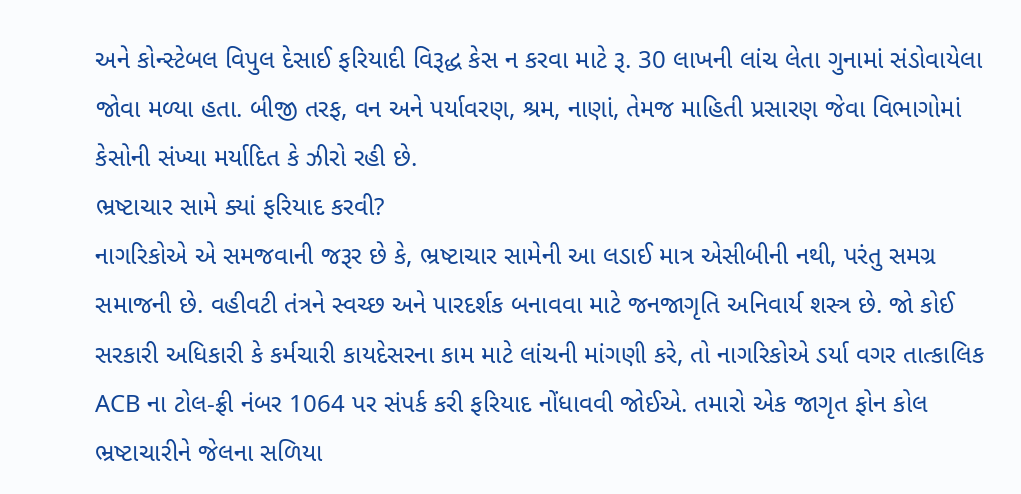અને કોન્સ્ટેબલ વિપુલ દેસાઈ ફરિયાદી વિરૂદ્ધ કેસ ન કરવા માટે રૂ. 30 લાખની લાંચ લેતા ગુનામાં સંડોવાયેલા જોવા મળ્યા હતા. બીજી તરફ, વન અને પર્યાવરણ, શ્રમ, નાણાં, તેમજ માહિતી પ્રસારણ જેવા વિભાગોમાં કેસોની સંખ્યા મર્યાદિત કે ઝીરો રહી છે.
ભ્રષ્ટાચાર સામે ક્યાં ફરિયાદ કરવી?
નાગરિકોએ એ સમજવાની જરૂર છે કે, ભ્રષ્ટાચાર સામેની આ લડાઈ માત્ર એસીબીની નથી, પરંતુ સમગ્ર સમાજની છે. વહીવટી તંત્રને સ્વચ્છ અને પારદર્શક બનાવવા માટે જનજાગૃતિ અનિવાર્ય શસ્ત્ર છે. જો કોઈ સરકારી અધિકારી કે કર્મચારી કાયદેસરના કામ માટે લાંચની માંગણી કરે, તો નાગરિકોએ ડર્યા વગર તાત્કાલિક ACB ના ટોલ-ફ્રી નંબર 1064 પર સંપર્ક કરી ફરિયાદ નોંધાવવી જોઈએ. તમારો એક જાગૃત ફોન કોલ ભ્રષ્ટાચારીને જેલના સળિયા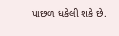પાછળ ધકેલી શકે છે.